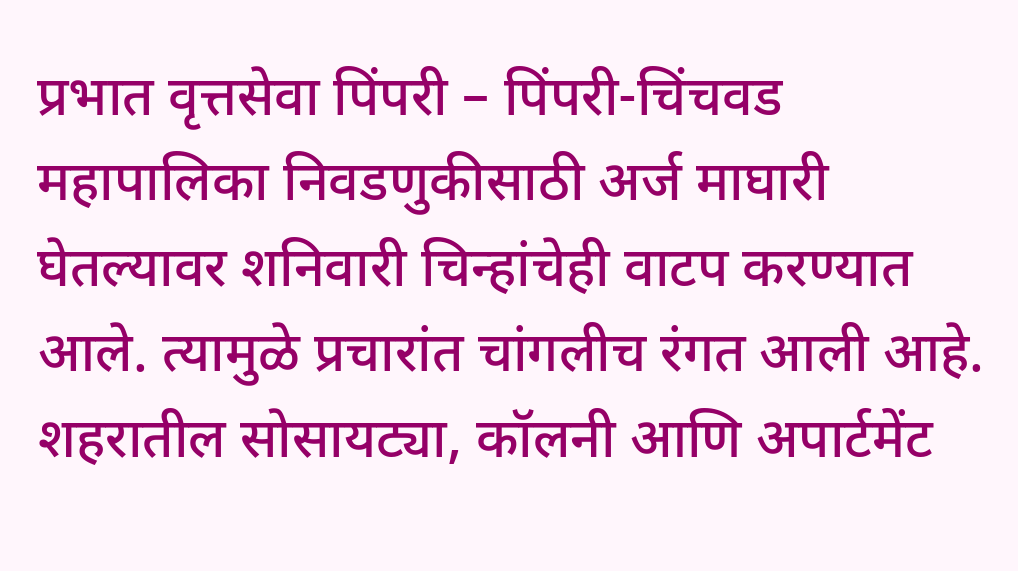प्रभात वृत्तसेवा पिंपरी – पिंपरी-चिंचवड महापालिका निवडणुकीसाठी अर्ज माघारी घेतल्यावर शनिवारी चिन्हांचेही वाटप करण्यात आले. त्यामुळे प्रचारांत चांगलीच रंगत आली आहे. शहरातील सोसायट्या, कॉलनी आणि अपार्टमेंट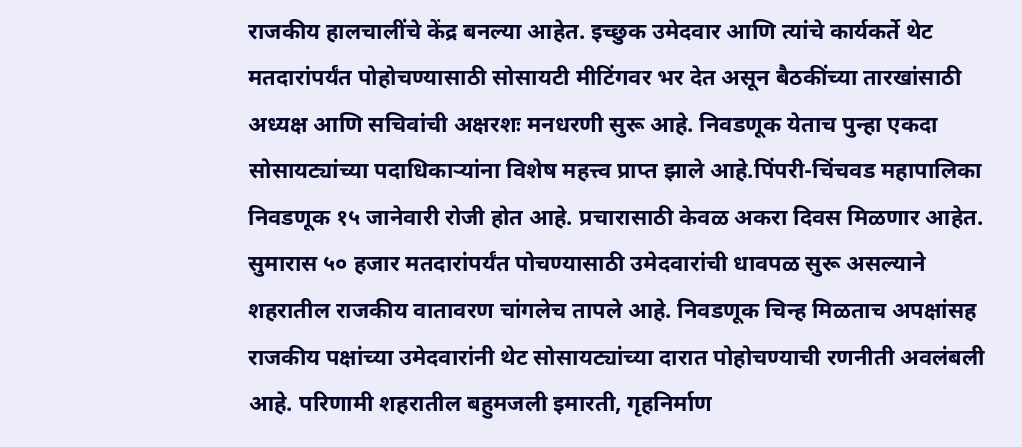राजकीय हालचालींचे केंद्र बनल्या आहेत. इच्छुक उमेदवार आणि त्यांचे कार्यकर्ते थेट मतदारांपर्यंत पोहोचण्यासाठी सोसायटी मीटिंगवर भर देत असून बैठकींच्या तारखांसाठी अध्यक्ष आणि सचिवांची अक्षरशः मनधरणी सुरू आहे. निवडणूक येताच पुन्हा एकदा सोसायट्यांच्या पदाधिकाऱ्यांना विशेष महत्त्व प्राप्त झाले आहे.पिंपरी-चिंचवड महापालिका निवडणूक १५ जानेवारी रोजी होत आहे. प्रचारासाठी केवळ अकरा दिवस मिळणार आहेत. सुमारास ५० हजार मतदारांपर्यंत पोचण्यासाठी उमेदवारांची धावपळ सुरू असल्याने शहरातील राजकीय वातावरण चांगलेच तापले आहे. निवडणूक चिन्ह मिळताच अपक्षांसह राजकीय पक्षांच्या उमेदवारांनी थेट सोसायट्यांच्या दारात पोहोचण्याची रणनीती अवलंबली आहे. परिणामी शहरातील बहुमजली इमारती, गृहनिर्माण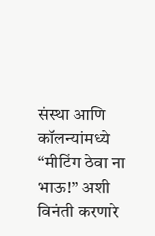संस्था आणि कॉलन्यांमध्ये “मीटिंग ठेवा ना भाऊ!” अशी विनंती करणारे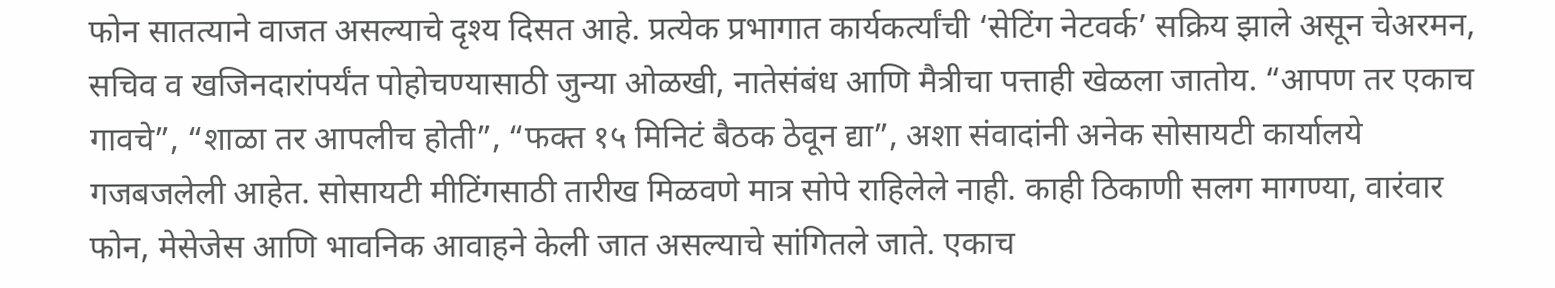फोन सातत्याने वाजत असल्याचे दृश्य दिसत आहे. प्रत्येक प्रभागात कार्यकर्त्यांची ‘सेटिंग नेटवर्क’ सक्रिय झाले असून चेअरमन, सचिव व खजिनदारांपर्यंत पोहोचण्यासाठी जुन्या ओळखी, नातेसंबंध आणि मैत्रीचा पत्ताही खेळला जातोय. “आपण तर एकाच गावचे”, “शाळा तर आपलीच होती”, “फक्त १५ मिनिटं बैठक ठेवून द्या”, अशा संवादांनी अनेक सोसायटी कार्यालये गजबजलेली आहेत. सोसायटी मीटिंगसाठी तारीख मिळवणे मात्र सोपे राहिलेले नाही. काही ठिकाणी सलग मागण्या, वारंवार फोन, मेसेजेस आणि भावनिक आवाहने केली जात असल्याचे सांगितले जाते. एकाच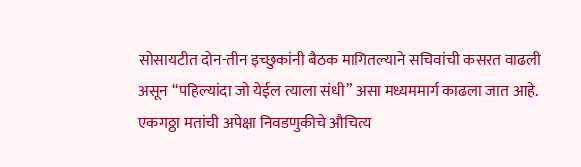सोसायटीत दोन-तीन इच्छुकांनी बैठक मागितल्याने सचिवांची कसरत वाढली असून “पहिल्यांदा जो येईल त्याला संधी” असा मध्यममार्ग काढला जात आहे. एकगठ्ठा मतांची अपेक्षा निवडणुकीचे औचित्य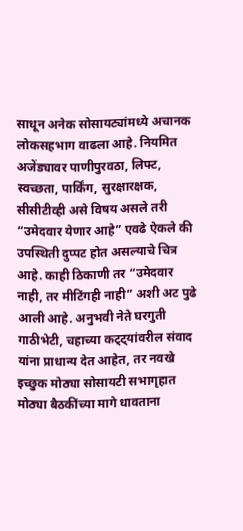साधून अनेक सोसायट्यांमध्ये अचानक लोकसहभाग वाढला आहे. नियमित अजेंड्यावर पाणीपुरवठा, लिफ्ट, स्वच्छता, पार्किंग, सुरक्षारक्षक, सीसीटीव्ही असे विषय असले तरी “उमेदवार येणार आहे” एवढे ऐकले की उपस्थिती दुप्पट होत असल्याचे चित्र आहे. काही ठिकाणी तर “उमेदवार नाही, तर मीटिंगही नाही” अशी अट पुढे आली आहे. अनुभवी नेते घरगुती गाठीभेटी, चहाच्या कट्ट्यांवरील संवाद यांना प्राधान्य देत आहेत, तर नवखे इच्छुक मोठ्या सोसायटी सभागृहात मोठ्या बैठकींच्या मागे धावताना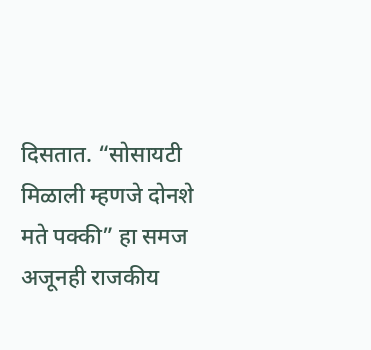दिसतात. “सोसायटी मिळाली म्हणजे दोनशे मते पक्की” हा समज अजूनही राजकीय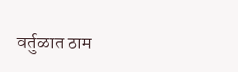वर्तुळात ठाम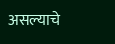असल्याचे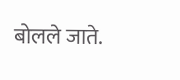बोलले जाते.